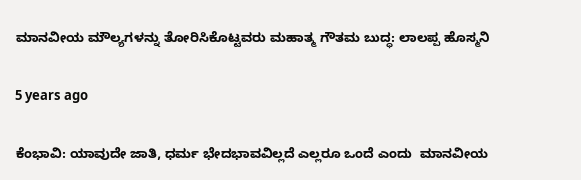ಮಾನವೀಯ ಮೌಲ್ಯಗಳನ್ನು ತೋರಿಸಿಕೊಟ್ಟವರು ಮಹಾತ್ಮ ಗೌತಮ ಬುದ್ಧ: ಲಾಲಪ್ಪ ಹೊಸ್ಮನಿ

5 years ago

ಕೆಂಭಾವಿ: ಯಾವುದೇ ಜಾತಿ, ಧರ್ಮ ಭೇದಭಾವವಿಲ್ಲದೆ ಎಲ್ಲರೂ ಒಂದೆ ಎಂದು  ಮಾನವೀಯ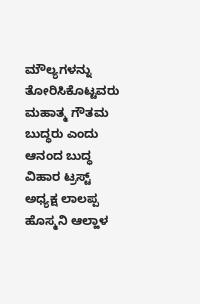ಮೌಲ್ಯಗಳನ್ನು ತೋರಿಸಿಕೊಟ್ಟವರು ಮಹಾತ್ಮ ಗೌತಮ ಬುದ್ಧರು ಎಂದು ಆನಂದ ಬುದ್ಧ ವಿಹಾರ ಟ್ರಸ್ಟ್  ಅಧ್ಯಕ್ಷ ಲಾಲಪ್ಪ ಹೊಸ್ಮನಿ ಆಲ್ಹಾಳ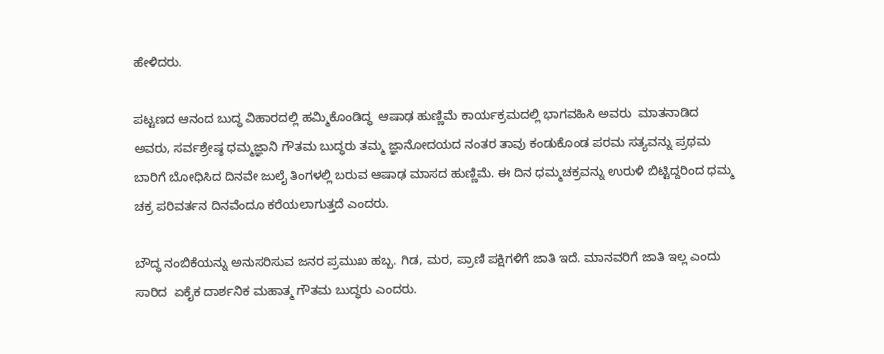ಹೇಳಿದರು.

ಪಟ್ಟಣದ ಆನಂದ ಬುದ್ಧ ವಿಹಾರದಲ್ಲಿ ಹಮ್ಮಿಕೊಂಡಿದ್ಧ  ಆಷಾಢ ಹುಣ್ಣಿಮೆ ಕಾರ್ಯಕ್ರಮದಲ್ಲಿ ಭಾಗವಹಿಸಿ ಅವರು  ಮಾತನಾಡಿದ  ಅವರು, ಸರ್ವಶ್ರೇಷ್ಠ ಧಮ್ಮಜ್ಞಾನಿ ಗೌತಮ ಬುದ್ಧರು ತಮ್ಮ ಜ್ಞಾನೋದಯದ ನಂತರ ತಾವು ಕಂಡುಕೊಂಡ ಪರಮ ಸತ್ಯವನ್ನು ಪ್ರಥಮ ಬಾರಿಗೆ ಬೋಧಿಸಿದ ದಿನವೇ ಜುಲೈ ತಿಂಗಳಲ್ಲಿ ಬರುವ ಆಷಾಢ ಮಾಸದ ಹುಣ್ಣಿಮೆ. ಈ ದಿನ ಧಮ್ಮಚಕ್ರವನ್ನು ಉರುಳಿ ಬಿಟ್ಟಿದ್ದರಿಂದ ಧಮ್ಮ ಚಕ್ರ ಪರಿವರ್ತನ ದಿನವೆಂದೂ ಕರೆಯಲಾಗುತ್ತದೆ ಎಂದರು.

ಬೌದ್ಧ ನಂಬಿಕೆಯನ್ನು ಅನುಸರಿಸುವ ಜನರ ಪ್ರಮುಖ ಹಬ್ಬ. ಗಿಡ, ಮರ, ಪ್ರಾಣಿ ಪಕ್ಷಿಗಳಿಗೆ ಜಾತಿ ಇದೆ. ಮಾನವರಿಗೆ ಜಾತಿ ಇಲ್ಲ ಎಂದು ಸಾರಿದ  ಏಕೈಕ ದಾರ್ಶನಿಕ ಮಹಾತ್ಮ ಗೌತಮ ಬುದ್ಧರು ಎಂದರು.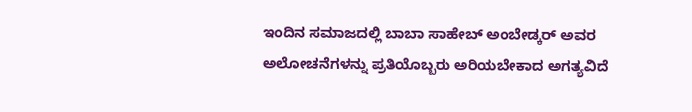ಇಂದಿನ ಸಮಾಜದಲ್ಲಿ ಬಾಬಾ ಸಾಹೇಬ್ ಅಂಬೇಡ್ಕರ್ ಅವರ ಅಲೋಚನೆಗಳನ್ನು ಪ್ರತಿಯೊಬ್ಬರು ಅರಿಯಬೇಕಾದ ಅಗತ್ಯವಿದೆ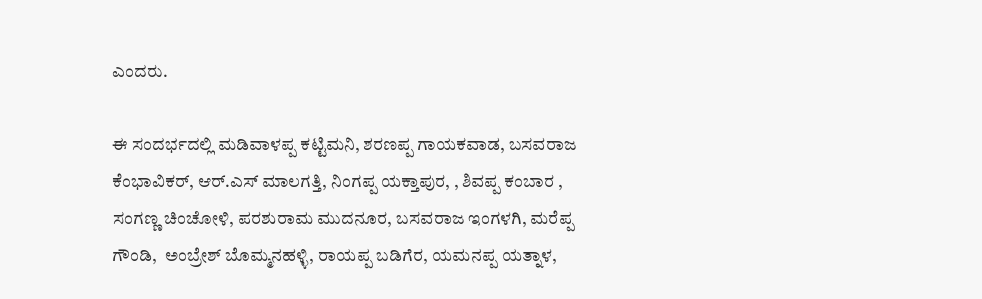ಎಂದರು.

ಈ ಸಂದರ್ಭದಲ್ಲಿ ಮಡಿವಾಳಪ್ಪ ಕಟ್ಟಿಮನಿ, ಶರಣಪ್ಪ ಗಾಯಕವಾಡ, ಬಸವರಾಜ ಕೆಂಭಾವಿಕರ್, ಆರ್.ಎಸ್ ಮಾಲಗತ್ತಿ, ನಿಂಗಪ್ಪ ಯಕ್ತಾಪುರ, , ಶಿವಪ್ಪ ಕಂಬಾರ , ಸಂಗಣ್ಣ ಚಿಂಚೋಳಿ, ಪರಶುರಾಮ ಮುದನೂರ, ಬಸವರಾಜ ಇಂಗಳಗಿ, ಮರೆಪ್ಪ ಗೌಂಡಿ,  ಅಂಬ್ರೇಶ್ ಬೊಮ್ಮನಹಳ್ಳಿ, ರಾಯಪ್ಪ ಬಡಿಗೆರ, ಯಮನಪ್ಪ ಯತ್ನಾಳ,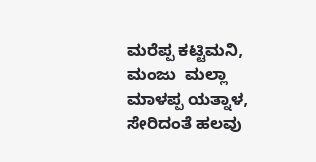ಮರೆಪ್ಪ ಕಟ್ಟಿಮನಿ, ಮಂಜು  ಮಲ್ಲಾ ಮಾಳಪ್ಪ ಯತ್ನಾಳ, ಸೇರಿದಂತೆ ಹಲವು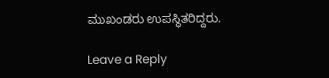ಮುಖಂಡರು ಉಪಸ್ಥಿತರಿದ್ದರು.

Leave a Reply